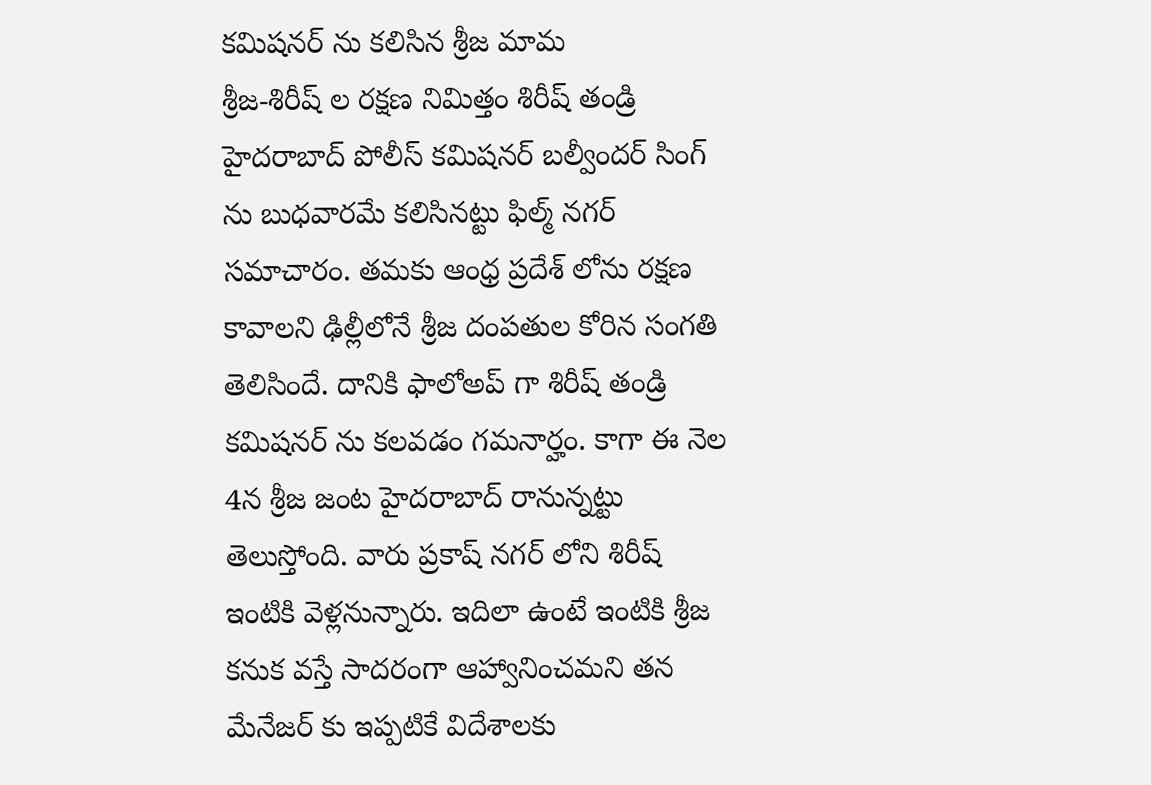కమిషనర్ ను కలిసిన శ్రీజ మామ
శ్రీజ-శిరీష్ ల రక్షణ నిమిత్తం శిరీష్ తండ్రి హైదరాబాద్ పోలీస్ కమిషనర్ బల్వీందర్ సింగ్ ను బుధవారమే కలిసినట్టు ఫిల్మ్ నగర్ సమాచారం. తమకు ఆంధ్ర ప్రదేశ్ లోను రక్షణ కావాలని ఢిల్లీలోనే శ్రీజ దంపతుల కోరిన సంగతి తెలిసిందే. దానికి ఫాలోఅప్ గా శిరీష్ తండ్రి కమిషనర్ ను కలవడం గమనార్హం. కాగా ఈ నెల 4న శ్రీజ జంట హైదరాబాద్ రానున్నట్టు తెలుస్తోంది. వారు ప్రకాష్ నగర్ లోని శిరీష్ ఇంటికి వెళ్లనున్నారు. ఇదిలా ఉంటే ఇంటికి శ్రీజ కనుక వస్తే సాదరంగా ఆహ్వానించమని తన మేనేజర్ కు ఇప్పటికే విదేశాలకు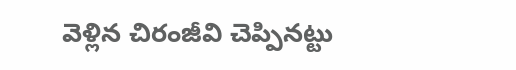వెళ్లిన చిరంజీవి చెప్పినట్టు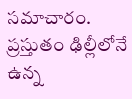సమాచారం. ప్రస్తుతం ఢిల్లీలోనే ఉన్న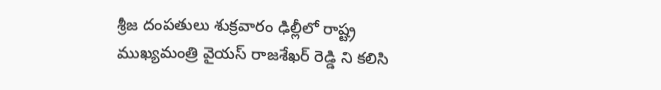శ్రీజ దంపతులు శుక్రవారం ఢిల్లీలో రాష్ట్ర ముఖ్యమంత్రి వైయస్ రాజశేఖర్ రెడ్డి ని కలిసి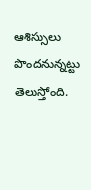ఆశిస్సులు పొందనున్నట్టు తెలుస్తోంది.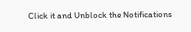Click it and Unblock the Notifications